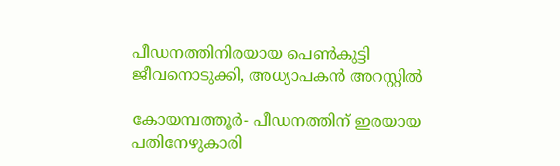പീഡനത്തിനിരയായ പെണ്‍കുട്ടി ജീവനൊടുക്കി, അധ്യാപകന്‍ അറസ്റ്റില്‍

കോയമ്പത്തൂര്‍- പീഡനത്തിന് ഇരയായ പതിനേഴുകാരി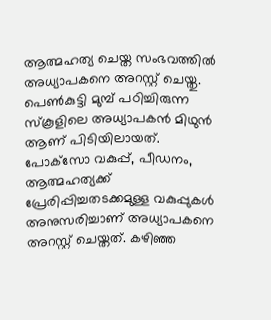ആത്മഹത്യ ചെയ്ത സംഭവത്തില്‍ അധ്യാപകനെ അറസ്റ്റ് ചെയ്തു. പെണ്‍കുട്ടി മുമ്പ് പഠിച്ചിരുന്ന സ്‌കൂളിലെ അധ്യാപകന്‍ മിഥുന്‍ ആണ് പിടിയിലായത്. പോക്‌സോ വകുപ്പ്, പീഡനം, ആത്മഹത്യക്ക് പ്രേരിപ്പിച്ചതടക്കമുള്ള വകുപ്പുകള്‍ അനുസരിച്ചാണ് അധ്യാപകനെ അറസ്റ്റ് ചെയ്തത്. കഴിഞ്ഞ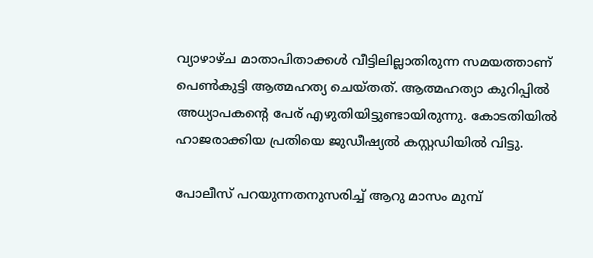വ്യാഴാഴ്ച മാതാപിതാക്കള്‍ വീട്ടിലില്ലാതിരുന്ന സമയത്താണ് പെണ്‍കുട്ടി ആത്മഹത്യ ചെയ്തത്. ആത്മഹത്യാ കുറിപ്പില്‍ അധ്യാപകന്റെ പേര് എഴുതിയിട്ടുണ്ടായിരുന്നു. കോടതിയില്‍ ഹാജരാക്കിയ പ്രതിയെ ജുഡീഷ്യല്‍ കസ്റ്റഡിയില്‍ വിട്ടു.

പോലീസ് പറയുന്നതനുസരിച്ച് ആറു മാസം മുമ്പ്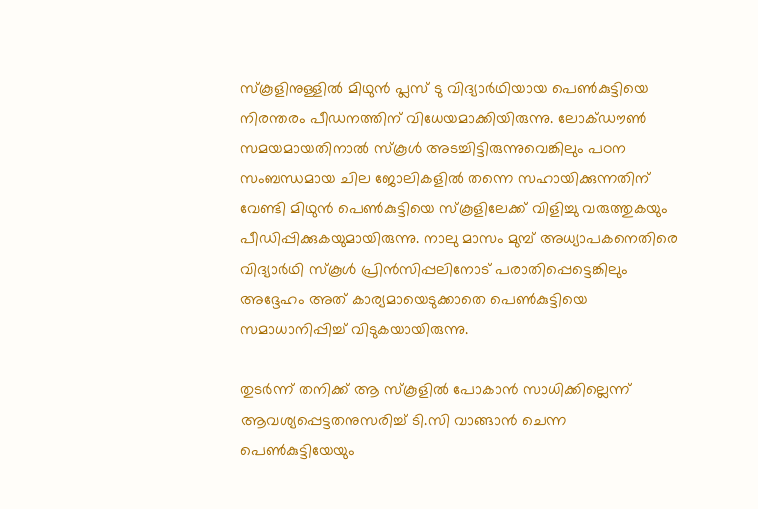സ്‌കൂളിനുള്ളില്‍ മിഥുന്‍ പ്ലസ് ടു വിദ്യാര്‍ഥിയായ പെണ്‍കുട്ടിയെ നിരന്തരം പീഡനത്തിന് വിധേയമാക്കിയിരുന്നു. ലോക്ഡൗണ്‍ സമയമായതിനാല്‍ സ്‌കൂള്‍ അടച്ചിട്ടിരുന്നുവെങ്കിലും പഠന സംബന്ധമായ ചില ജോലികളില്‍ തന്നെ സഹായിക്കുന്നതിന് വേണ്ടി മിഥുന്‍ പെണ്‍കുട്ടിയെ സ്‌കൂളിലേക്ക് വിളിച്ചു വരുത്തുകയും പീഡിപ്പിക്കുകയുമായിരുന്നു. നാലു മാസം മുമ്പ് അധ്യാപകനെതിരെ വിദ്യാര്‍ഥി സ്‌കൂള്‍ പ്രിന്‍സിപ്പലിനോട് പരാതിപ്പെട്ടെങ്കിലും അദ്ദേഹം അത് കാര്യമായെടുക്കാതെ പെണ്‍കുട്ടിയെ സമാധാനിപ്പിച്ച് വിടുകയായിരുന്നു.

തുടര്‍ന്ന് തനിക്ക് ആ സ്‌കൂളില്‍ പോകാന്‍ സാധിക്കില്ലെന്ന് ആവശ്യപ്പെട്ടതനുസരിച്ച് ടി.സി വാങ്ങാന്‍ ചെന്ന പെണ്‍കുട്ടിയേയും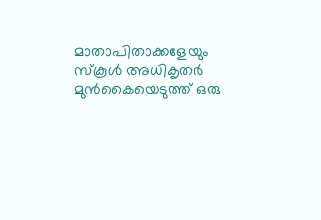മാതാപിതാക്കളേയും സ്‌കൂള്‍ അധികൃതര്‍ മുന്‍കൈയെടുത്ത് ഒരു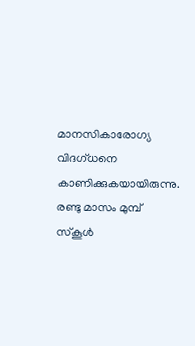മാനസികാരോഗ്യ വിദഗ്ധനെ കാണിക്കുകയായിരുന്നു. രണ്ടു മാസം മുമ്പ് സ്‌കൂള്‍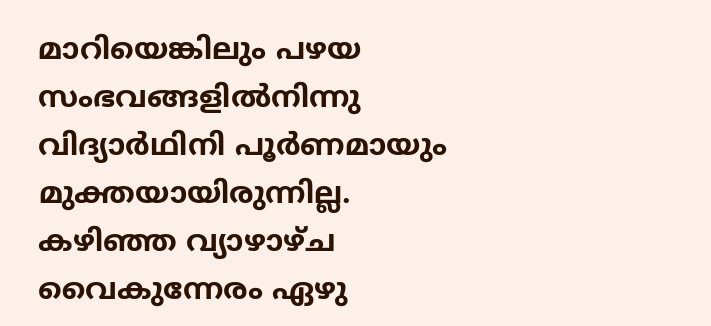മാറിയെങ്കിലും പഴയ സംഭവങ്ങളില്‍നിന്നു വിദ്യാര്‍ഥിനി പൂര്‍ണമായും മുക്തയായിരുന്നില്ല. കഴിഞ്ഞ വ്യാഴാഴ്ച വൈകുന്നേരം ഏഴു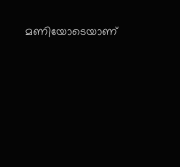മണിയോടെയാണ്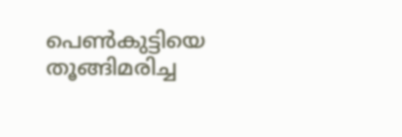പെണ്‍കുട്ടിയെ തൂങ്ങിമരിച്ച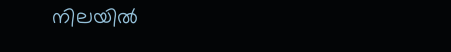നിലയില്‍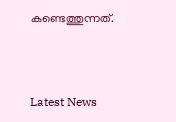കണ്ടെത്തുന്നത്.



Latest News